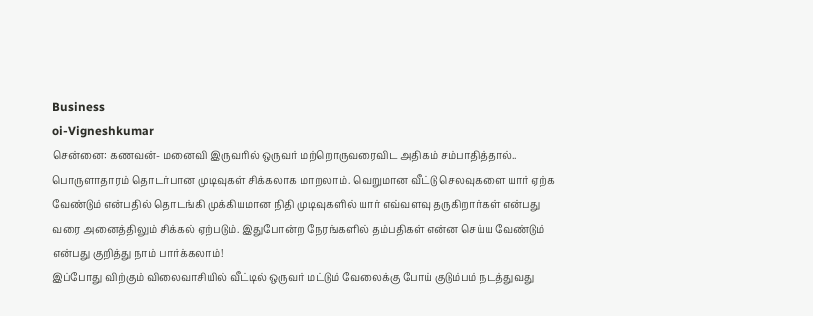Business
oi-Vigneshkumar
சென்னை: கணவன்- மனைவி இருவரில் ஒருவர் மற்றொருவரைவிட அதிகம் சம்பாதித்தால்.. பொருளாதாரம் தொடர்பான முடிவுகள் சிக்கலாக மாறலாம். வெறுமான வீட்டு செலவுகளை யார் ஏற்க வேண்டும் என்பதில் தொடங்கி முக்கியமான நிதி முடிவுகளில் யார் எவ்வளவு தருகிறார்கள் என்பது வரை அனைத்திலும் சிக்கல் ஏற்படும். இதுபோன்ற நேரங்களில் தம்பதிகள் என்ன செய்ய வேண்டும் என்பது குறித்து நாம் பார்க்கலாம்!
இப்போது விற்கும் விலைவாசியில் வீட்டில் ஒருவர் மட்டும் வேலைக்கு போய் குடும்பம் நடத்துவது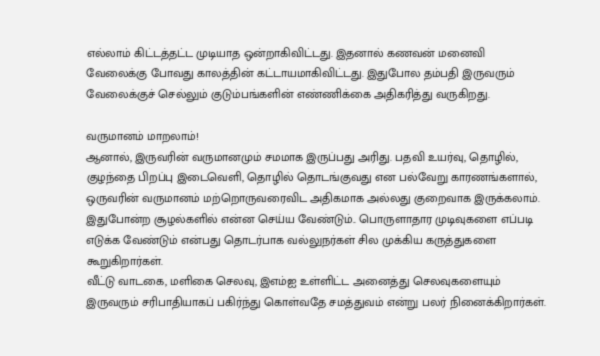எல்லாம் கிட்டத்தட்ட முடியாத ஒன்றாகிவிட்டது. இதனால் கணவன் மனைவி வேலைக்கு போவது காலத்தின் கட்டாயமாகிவிட்டது. இதுபோல தம்பதி இருவரும் வேலைக்குச் செல்லும் குடும்பங்களின் எண்ணிக்கை அதிகரித்து வருகிறது.

வருமானம் மாறலாம்!
ஆனால், இருவரின் வருமானமும் சமமாக இருப்பது அரிது. பதவி உயர்வு, தொழில், குழந்தை பிறப்பு இடைவெளி, தொழில் தொடங்குவது என பல்வேறு காரணங்களால், ஒருவரின் வருமானம் மற்றொருவரைவிட அதிகமாக அல்லது குறைவாக இருக்கலாம். இதுபோன்ற சூழல்களில் என்ன செய்ய வேண்டும்.. பொருளாதார முடிவுகளை எப்படி எடுக்க வேண்டும் என்பது தொடர்பாக வல்லுநர்கள் சில முக்கிய கருத்துகளை கூறுகிறார்கள்.
வீட்டு வாடகை, மளிகை செலவு, இஎம்ஐ உள்ளிட்ட அனைத்து செலவுகளையும் இருவரும் சரிபாதியாகப் பகிர்ந்து கொள்வதே சமத்துவம் என்று பலர் நினைக்கிறார்கள்.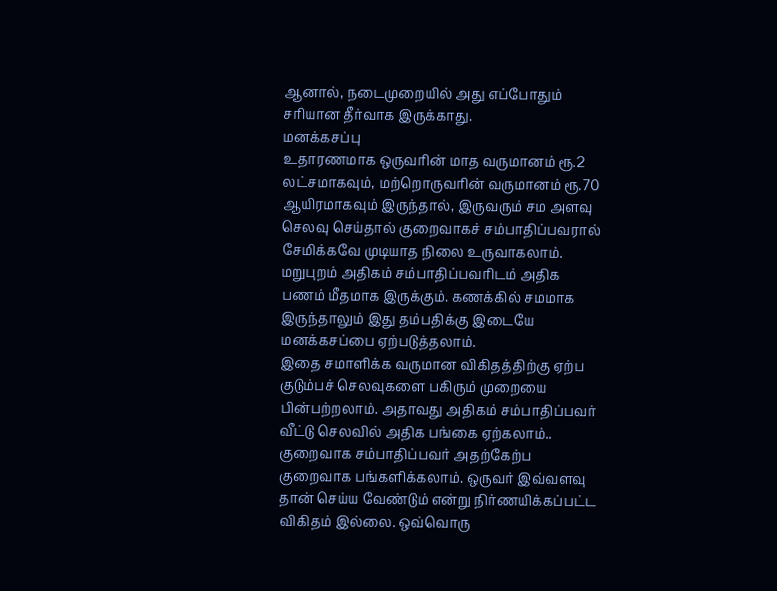ஆனால், நடைமுறையில் அது எப்போதும் சரியான தீர்வாக இருக்காது.
மனக்கசப்பு
உதாரணமாக ஒருவரின் மாத வருமானம் ரூ.2 லட்சமாகவும், மற்றொருவரின் வருமானம் ரூ.70 ஆயிரமாகவும் இருந்தால், இருவரும் சம அளவு செலவு செய்தால் குறைவாகச் சம்பாதிப்பவரால் சேமிக்கவே முடியாத நிலை உருவாகலாம். மறுபுறம் அதிகம் சம்பாதிப்பவரிடம் அதிக பணம் மீதமாக இருக்கும். கணக்கில் சமமாக இருந்தாலும் இது தம்பதிக்கு இடையே மனக்கசப்பை ஏற்படுத்தலாம்.
இதை சமாளிக்க வருமான விகிதத்திற்கு ஏற்ப குடும்பச் செலவுகளை பகிரும் முறையை பின்பற்றலாம். அதாவது அதிகம் சம்பாதிப்பவர் வீட்டு செலவில் அதிக பங்கை ஏற்கலாம்.. குறைவாக சம்பாதிப்பவர் அதற்கேற்ப குறைவாக பங்களிக்கலாம். ஒருவர் இவ்வளவு தான் செய்ய வேண்டும் என்று நிர்ணயிக்கப்பட்ட விகிதம் இல்லை. ஒவ்வொரு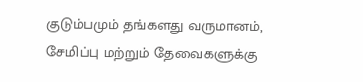குடும்பமும் தங்களது வருமானம், சேமிப்பு மற்றும் தேவைகளுக்கு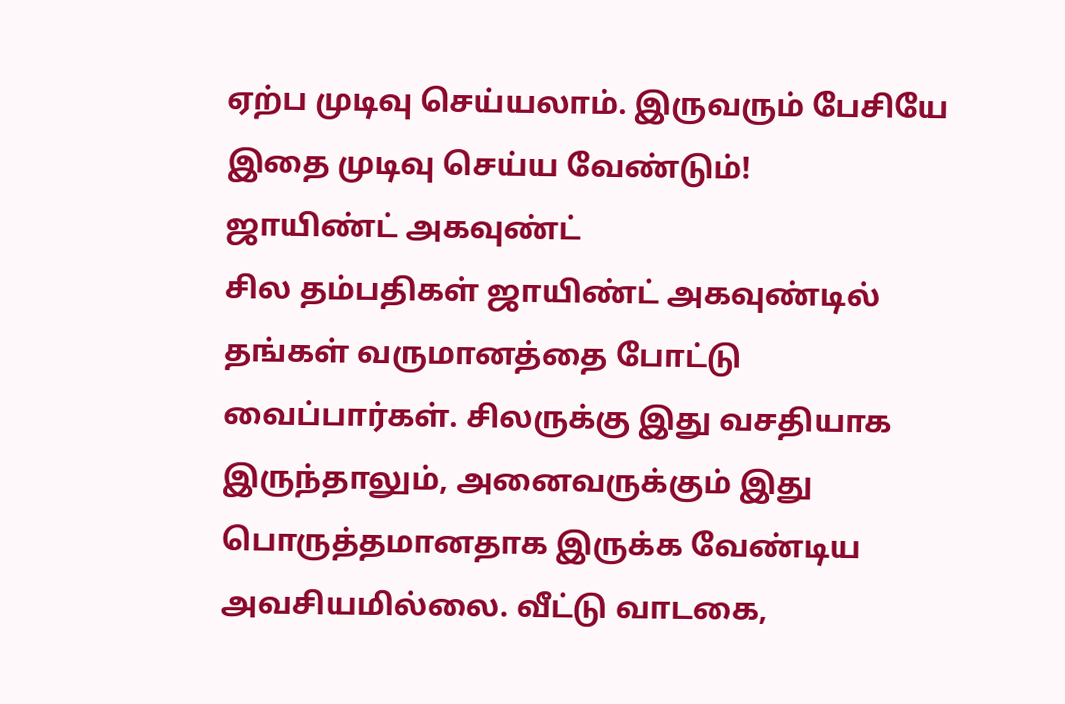ஏற்ப முடிவு செய்யலாம். இருவரும் பேசியே இதை முடிவு செய்ய வேண்டும்!
ஜாயிண்ட் அகவுண்ட்
சில தம்பதிகள் ஜாயிண்ட் அகவுண்டில் தங்கள் வருமானத்தை போட்டு வைப்பார்கள். சிலருக்கு இது வசதியாக இருந்தாலும், அனைவருக்கும் இது பொருத்தமானதாக இருக்க வேண்டிய அவசியமில்லை. வீட்டு வாடகை,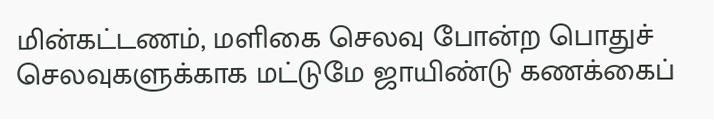மின்கட்டணம், மளிகை செலவு போன்ற பொதுச் செலவுகளுக்காக மட்டுமே ஜாயிண்டு கணக்கைப்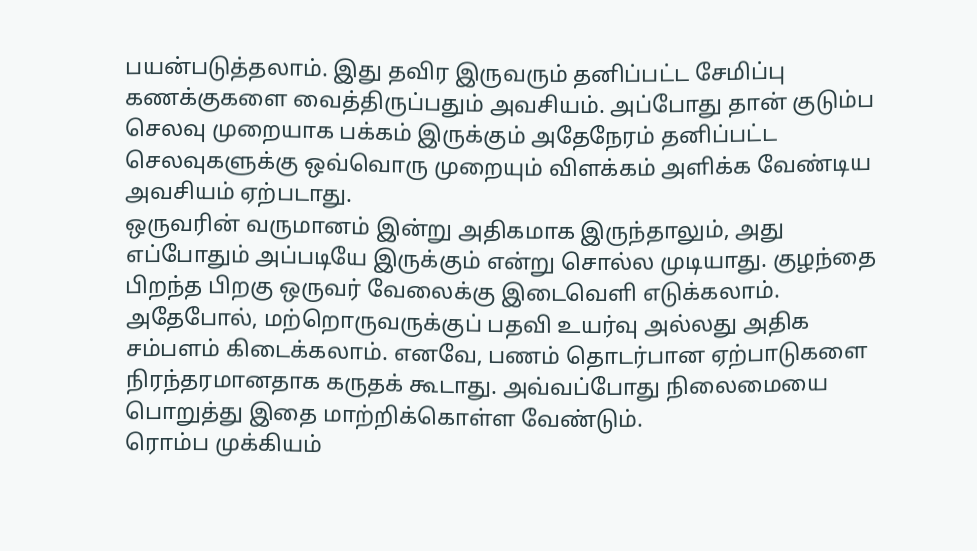பயன்படுத்தலாம். இது தவிர இருவரும் தனிப்பட்ட சேமிப்பு கணக்குகளை வைத்திருப்பதும் அவசியம். அப்போது தான் குடும்ப செலவு முறையாக பக்கம் இருக்கும் அதேநேரம் தனிப்பட்ட செலவுகளுக்கு ஒவ்வொரு முறையும் விளக்கம் அளிக்க வேண்டிய அவசியம் ஏற்படாது.
ஒருவரின் வருமானம் இன்று அதிகமாக இருந்தாலும், அது எப்போதும் அப்படியே இருக்கும் என்று சொல்ல முடியாது. குழந்தை பிறந்த பிறகு ஒருவர் வேலைக்கு இடைவெளி எடுக்கலாம். அதேபோல், மற்றொருவருக்குப் பதவி உயர்வு அல்லது அதிக சம்பளம் கிடைக்கலாம். எனவே, பணம் தொடர்பான ஏற்பாடுகளை நிரந்தரமானதாக கருதக் கூடாது. அவ்வப்போது நிலைமையை பொறுத்து இதை மாற்றிக்கொள்ள வேண்டும்.
ரொம்ப முக்கியம்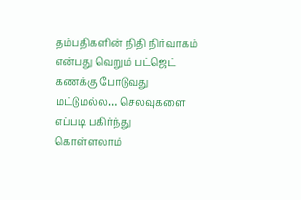தம்பதிகளின் நிதி நிர்வாகம் என்பது வெறும் பட்ஜெட் கணக்கு போடுவது மட்டுமல்ல… செலவுகளை எப்படி பகிர்ந்து கொள்ளலாம்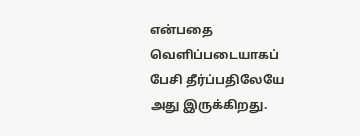என்பதை வெளிப்படையாகப் பேசி தீர்ப்பதிலேயே அது இருக்கிறது.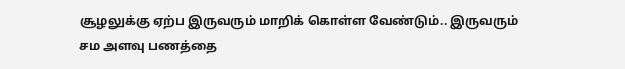சூழலுக்கு ஏற்ப இருவரும் மாறிக் கொள்ள வேண்டும்.. இருவரும் சம அளவு பணத்தை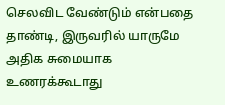செலவிட வேண்டும் என்பதை தாண்டி, இருவரில் யாருமே அதிக சுமையாக உணரக்கூடாது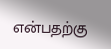என்பதற்கு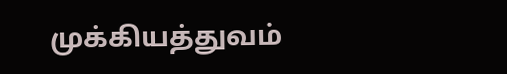முக்கியத்துவம்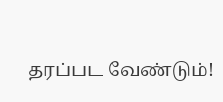தரப்பட வேண்டும்!